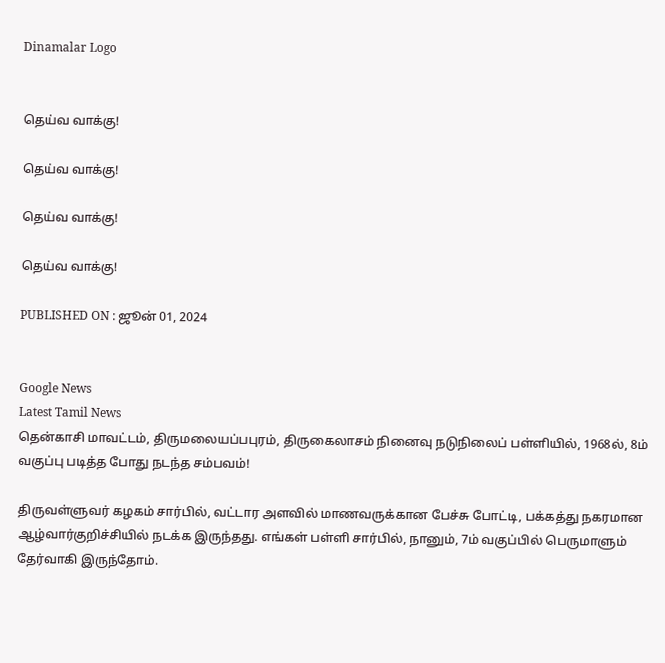Dinamalar Logo


தெய்வ வாக்கு!

தெய்வ வாக்கு!

தெய்வ வாக்கு!

தெய்வ வாக்கு!

PUBLISHED ON : ஜூன் 01, 2024


Google News
Latest Tamil News
தென்காசி மாவட்டம், திருமலையப்பபுரம், திருகைலாசம் நினைவு நடுநிலைப் பள்ளியில், 1968ல், 8ம் வகுப்பு படித்த போது நடந்த சம்பவம்!

திருவள்ளுவர் கழகம் சார்பில், வட்டார அளவில் மாணவருக்கான பேச்சு போட்டி, பக்கத்து நகரமான ஆழ்வார்குறிச்சியில் நடக்க இருந்தது. எங்கள் பள்ளி சார்பில், நானும், 7ம் வகுப்பில் பெருமாளும் தேர்வாகி இருந்தோம்.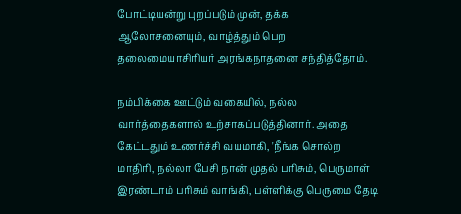போட்டியன்று புறப்படும் முன், தக்க ஆலோசனையும், வாழ்த்தும் பெற தலைமையாசிரியர் அரங்கநாதனை சந்தித்தோம்.

நம்பிக்கை ஊட்டும் வகையில், நல்ல வார்த்தைகளால் உற்சாகப்படுத்தினார். அதை கேட்டதும் உணர்ச்சி வயமாகி, 'நீங்க சொல்ற மாதிரி, நல்லா பேசி நான் முதல் பரிசும், பெருமாள் இரண்டாம் பரிசும் வாங்கி, பள்ளிக்கு பெருமை தேடி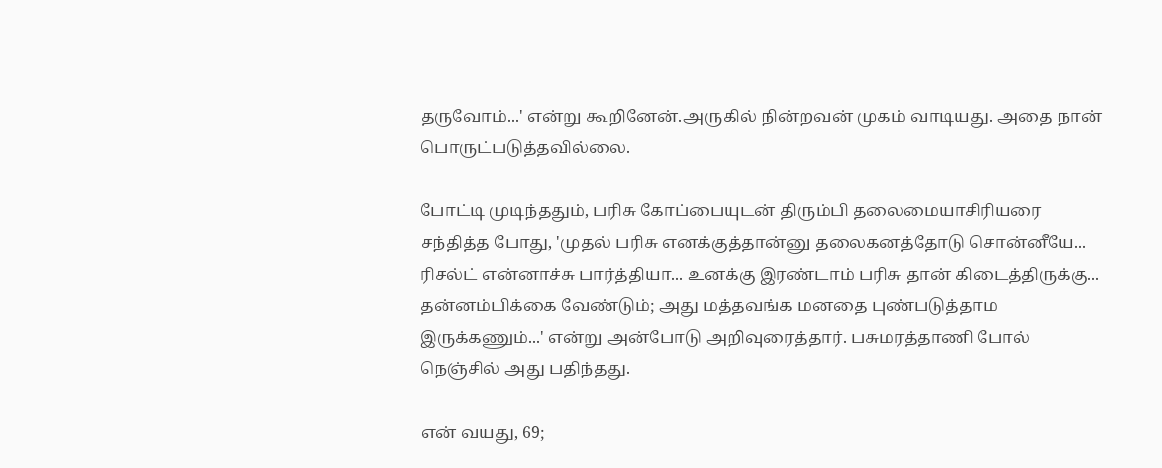தருவோம்...' என்று கூறினேன்.அருகில் நின்றவன் முகம் வாடியது. அதை நான் பொருட்படுத்தவில்லை.

போட்டி முடிந்ததும், பரிசு கோப்பையுடன் திரும்பி தலைமையாசிரியரை சந்தித்த போது, 'முதல் பரிசு எனக்குத்தான்னு தலைகனத்தோடு சொன்னீயே... ரிசல்ட் என்னாச்சு பார்த்தியா... உனக்கு இரண்டாம் பரிசு தான் கிடைத்திருக்கு... தன்னம்பிக்கை வேண்டும்; அது மத்தவங்க மனதை புண்படுத்தாம இருக்கணும்...' என்று அன்போடு அறிவுரைத்தார். பசுமரத்தாணி போல் நெஞ்சில் அது பதிந்தது.

என் வயது, 69;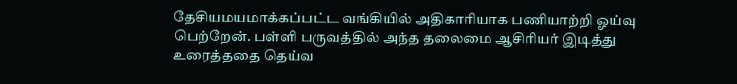தேசியமயமாக்கப்பட்ட வங்கியில் அதிகாரியாக பணியாற்றி ஓய்வு பெற்றேன். பள்ளி பருவத்தில் அந்த தலைமை ஆசிரியர் இடித்து உரைத்ததை தெய்வ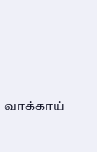வாக்காய்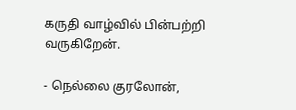கருதி வாழ்வில் பின்பற்றி வருகிறேன்.

- நெல்லை குரலோன்,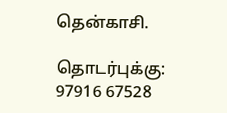தென்காசி.

தொடர்புக்கு: 97916 67528